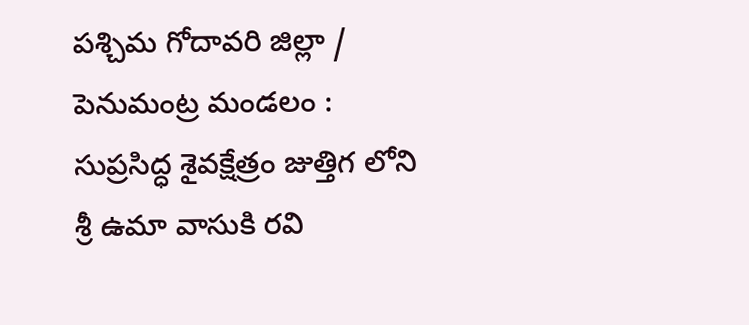పశ్చిమ గోదావరి జిల్లా / పెనుమంట్ర మండలం :
సుప్రసిద్ధ శైవక్షేత్రం జుత్తిగ లోని శ్రీ ఉమా వాసుకి రవి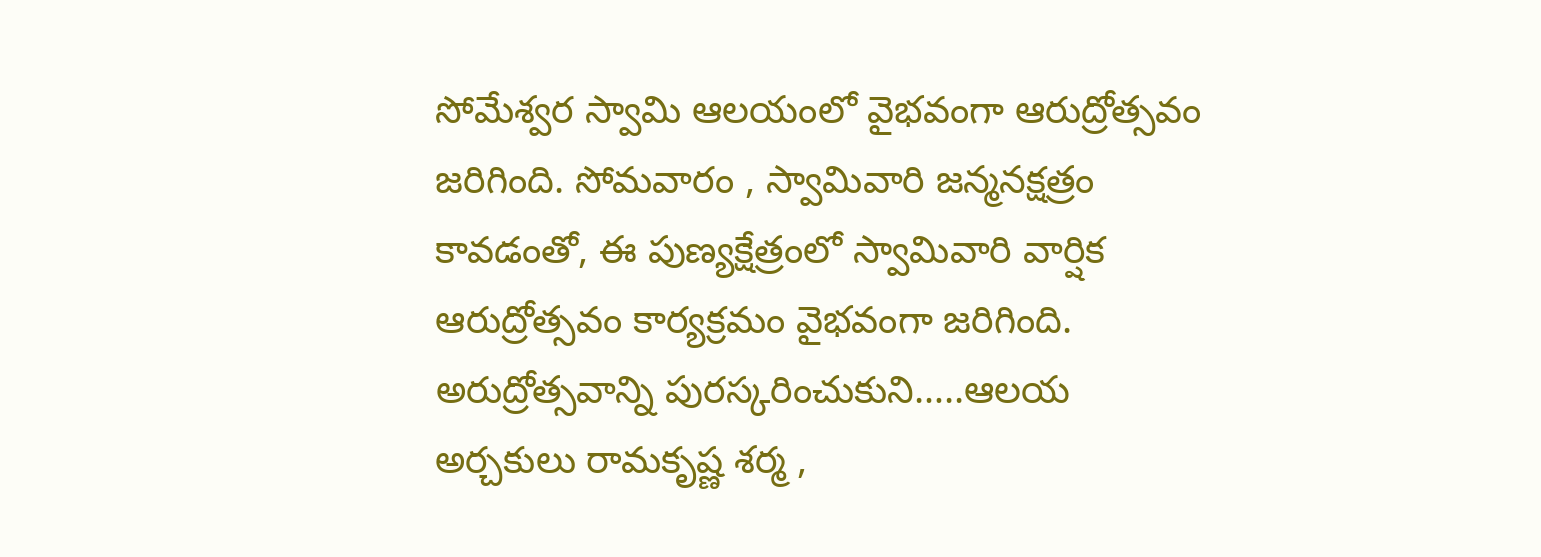సోమేశ్వర స్వామి ఆలయంలో వైభవంగా ఆరుద్రోత్సవం జరిగింది. సోమవారం , స్వామివారి జన్మనక్షత్రం కావడంతో, ఈ పుణ్యక్షేత్రంలో స్వామివారి వార్షిక ఆరుద్రోత్సవం కార్యక్రమం వైభవంగా జరిగింది.
అరుద్రోత్సవాన్ని పురస్కరించుకుని…..ఆలయ అర్చకులు రామకృష్ణ శర్మ ,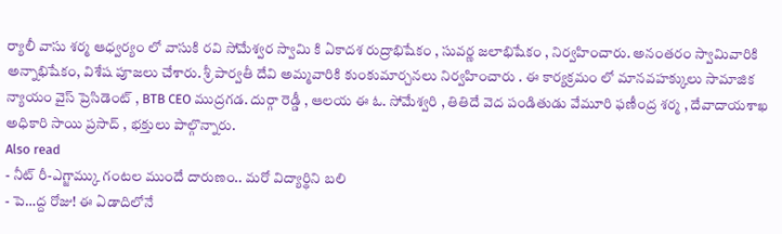ర్యాలీ వాసు శర్మ ఆధ్వర్యం లో వాసుకి రవి సోమేశ్వర స్వామి కి ఏకాదశ రుద్రాభిషేకం , సువర్ణ జలాభిషేకం , నిర్వహించారు. అనంతరం స్వామివారికి అన్నాభిషేకం, విశేష పూజలు చేశారు. శ్రీ పార్వతీ దేవి అమ్మవారికి కుంకుమార్చనలు నిర్వహించారు . ఈ కార్యక్రమం లో మానవహక్కులు సామాజిక న్యాయం వైస్ ప్రెసిడెంట్ , BTB CEO ముద్రగడ. దుర్గా రెడ్డీ , ఆలయ ఈ ఓ. సోమేశ్వరి , తితిదే వెద పండితుడు వేమూరి ఫణీంద్ర శర్మ , దేవాదాయశాఖ అధికారి సాయి ప్రసాద్ , భక్తులు పాల్గొన్నారు.
Also read
- నీట్ రీ-ఎగ్జామ్కు గంటల ముందే దారుణం.. మరో విద్యార్థిని బలి
- పె…ద్ద రోజు! ఈ ఏడాదిలోనే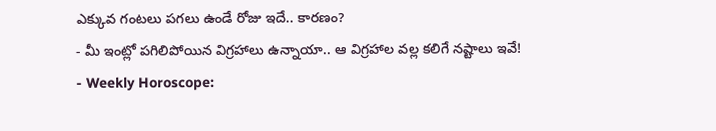ఎక్కువ గంటలు పగలు ఉండే రోజు ఇదే.. కారణం?
- మీ ఇంట్లో పగిలిపోయిన విగ్రహాలు ఉన్నాయా.. ఆ విగ్రహాల వల్ల కలిగే నష్టాలు ఇవే!
- Weekly Horoscope: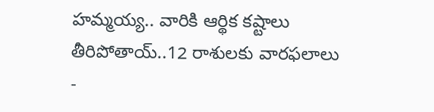హమ్మయ్య.. వారికి ఆర్థిక కష్టాలు తీరిపోతాయ్..12 రాశులకు వారఫలాలు
-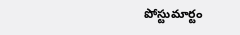పోస్టుమార్టం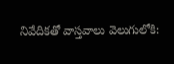నివేదికతో వాస్తవాలు వెలుగులోకి: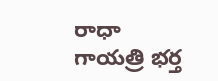రాధా గాయత్రి భర్త